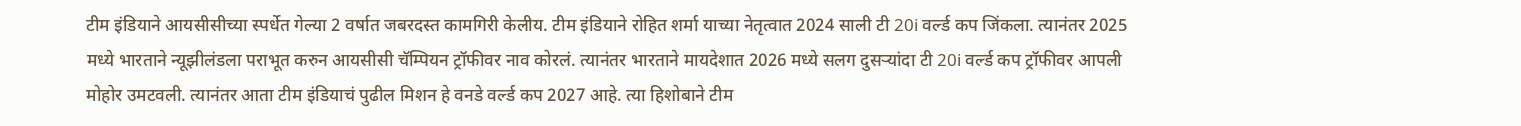टीम इंडियाने आयसीसीच्या स्पर्धेत गेल्या 2 वर्षात जबरदस्त कामगिरी केलीय. टीम इंडियाने रोहित शर्मा याच्या नेतृत्वात 2024 साली टी 20i वर्ल्ड कप जिंकला. त्यानंतर 2025 मध्ये भारताने न्यूझीलंडला पराभूत करुन आयसीसी चॅम्पियन ट्रॉफीवर नाव कोरलं. त्यानंतर भारताने मायदेशात 2026 मध्ये सलग दुसऱ्यांदा टी 20i वर्ल्ड कप ट्रॉफीवर आपली मोहोर उमटवली. त्यानंतर आता टीम इंडियाचं पुढील मिशन हे वनडे वर्ल्ड कप 2027 आहे. त्या हिशोबाने टीम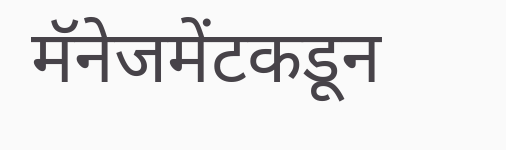मॅनेजमेंटकडून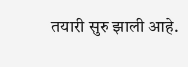तयारी सुरु झाली आहे.